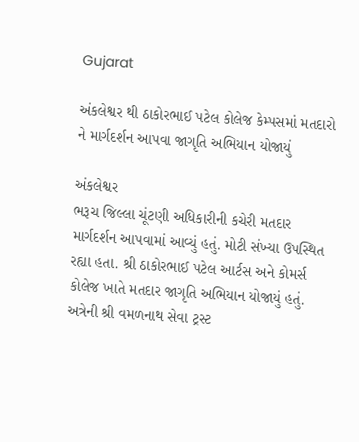Gujarat

અંકલેશ્વર થી ઠાકોરભાઈ પટેલ કોલેજ કેમ્પસમાં મતદારો ને માર્ગદર્શન આપવા જાગૃતિ અભિયાન યોજાયું

અંકલેશ્વર
ભરૂચ જિલ્લા ચૂંટણી અધિકારીની કચેરી મતદાર માર્ગદર્શન આપવામાં આવ્યું હતું. મોટી સંખ્યા ઉપસ્થિત રહ્યા હતા. શ્રી ઠાકોરભાઈ પટેલ આર્ટસ અને કોમર્સ કોલેજ ખાતે મતદાર જાગૃતિ અભિયાન યોજાયું હતું. અત્રેની શ્રી વમળનાથ સેવા ટ્રસ્ટ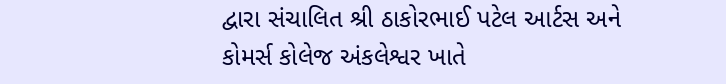દ્વારા સંચાલિત શ્રી ઠાકોરભાઈ પટેલ આર્ટસ અને કોમર્સ કોલેજ અંકલેશ્વર ખાતે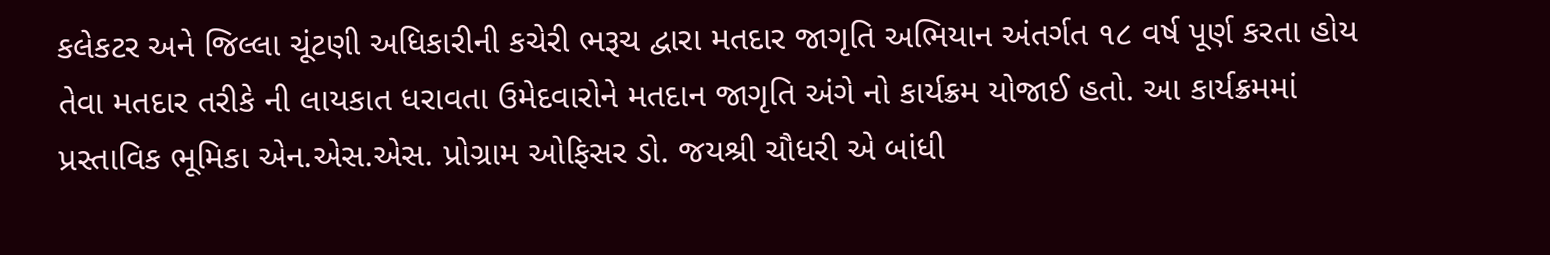કલેકટર અને જિલ્લા ચૂંટણી અધિકારીની કચેરી ભરૂચ દ્વારા મતદાર જાગૃતિ અભિયાન અંતર્ગત ૧૮ વર્ષ પૂર્ણ કરતા હોય તેવા મતદાર તરીકે ની લાયકાત ધરાવતા ઉમેદવારોને મતદાન જાગૃતિ અંગે નો કાર્યક્રમ યોજાઈ હતો. આ કાર્યક્રમમાં પ્રસ્તાવિક ભૂમિકા એન.એસ.એસ. પ્રોગ્રામ ઓફિસર ડો. જયશ્રી ચૌધરી એ બાંધી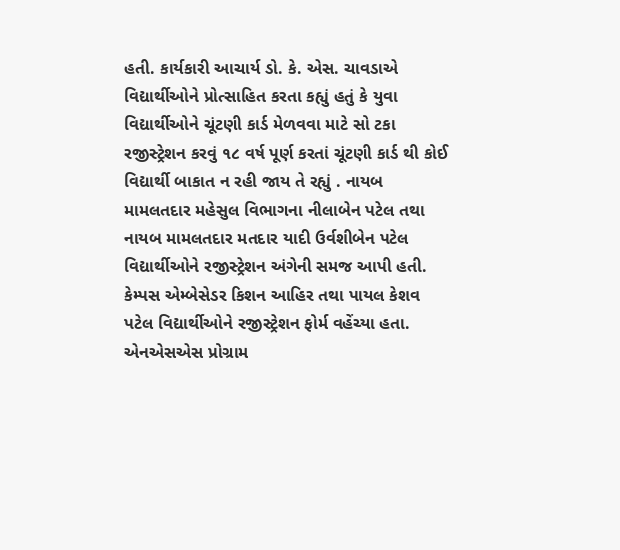હતી. કાર્યકારી આચાર્ય ડો. કે. એસ. ચાવડાએ વિદ્યાર્થીઓને પ્રોત્સાહિત કરતા કહ્યું હતું કે યુવા વિદ્યાર્થીઓને ચૂંટણી કાર્ડ મેળવવા માટે સો ટકા રજીસ્ટ્રેશન કરવું ૧૮ વર્ષ પૂર્ણ કરતાં ચૂંટણી કાર્ડ થી કોઈ વિદ્યાર્થી બાકાત ન રહી જાય તે રહ્યું . નાયબ મામલતદાર મહેસુલ વિભાગના નીલાબેન પટેલ તથા નાયબ મામલતદાર મતદાર યાદી ઉર્વશીબેન પટેલ વિદ્યાર્થીઓને રજીસ્ટ્રેશન અંગેની સમજ આપી હતી. કેમ્પસ એમ્બેસેડર કિશન આહિર તથા પાયલ કેશવ પટેલ વિદ્યાર્થીઓને રજીસ્ટ્રેશન ફોર્મ વહેંચ્યા હતા. એનએસએસ પ્રોગ્રામ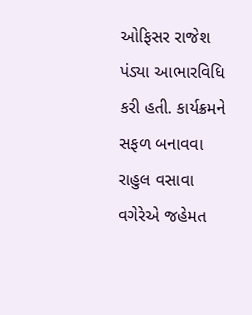ઓફિસર રાજેશ પંડ્યા આભારવિધિ કરી હતી. કાર્યક્રમને સફળ બનાવવા રાહુલ વસાવા વગેરેએ જહેમત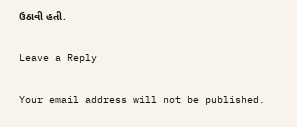ઉઠાવી હતી.

Leave a Reply

Your email address will not be published.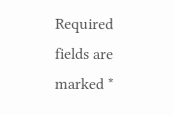Required fields are marked *